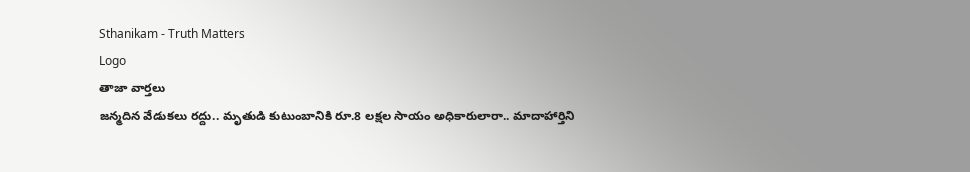Sthanikam - Truth Matters
Logo
తాజా వార్తలు
జన్మదిన వేడుకలు రద్దు.. మృతుడి కుటుంబానికి రూ.8 లక్షల సాయం అధికారులారా.. మాదాహార్తిని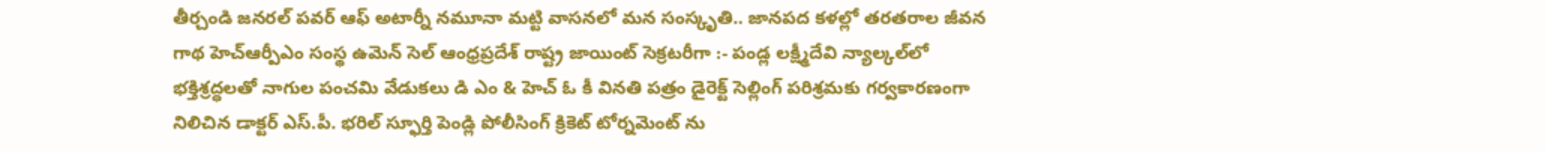తీర్చండి జనరల్ పవర్ ఆఫ్ అటార్నీ నమూనా మట్టి వాసనలో మన సంస్కృతి.. జానపద కళల్లో తరతరాల జీవన గాథ హెచ్ఆర్పీఎం సంస్థ ఉమెన్ సెల్ ఆంధ్రప్రదేశ్ రాష్ట్ర జాయింట్ సెక్రటరీగా :- పండ్ల లక్ష్మీదేవి న్యాల్కల్‌లో భక్తిశ్రద్ధలతో నాగుల పంచమి వేడుకలు డి ఎం & హెచ్ ఓ కీ వినతి పత్రం డైరెక్ట్ సెల్లింగ్ పరిశ్రమకు గర్వకారణంగా నిలిచిన డాక్టర్ ఎస్.పీ. భరిల్ స్ఫూర్తి పెండ్లి పోలీసింగ్ క్రికెట్ టోర్నమెంట్ ను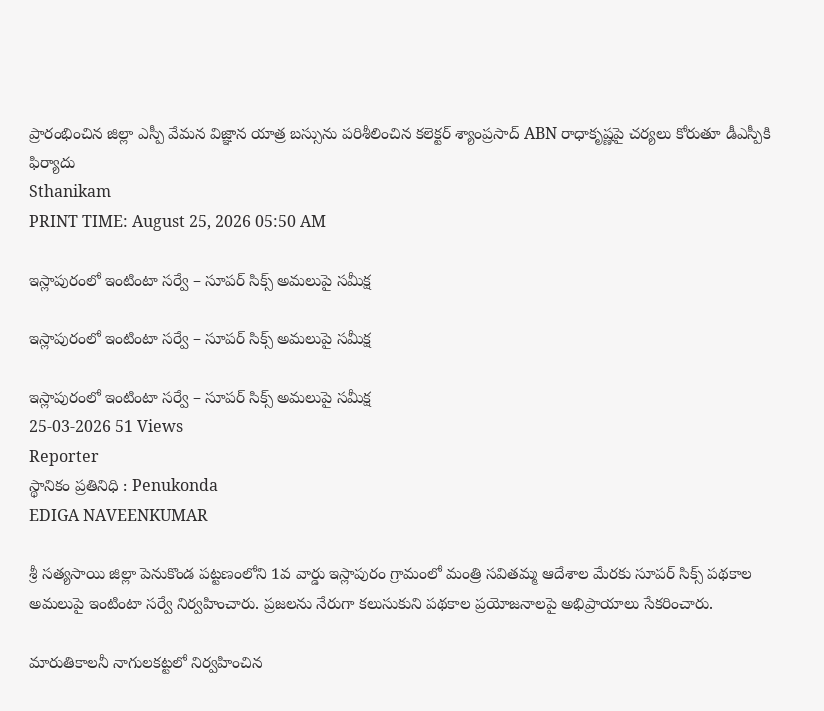ప్రారంభించిన జిల్లా ఎస్పీ వేమన విజ్ఞాన యాత్ర బస్సును పరిశీలించిన కలెక్టర్ శ్యాంప్రసాద్ ABN రాధాకృష్ణపై చర్యలు కోరుతూ డీఎస్పీకి ఫిర్యాదు
Sthanikam
PRINT TIME: August 25, 2026 05:50 AM

ఇస్లాపురంలో ఇంటింటా సర్వే – సూపర్ సిక్స్ అమలుపై సమీక్ష

ఇస్లాపురంలో ఇంటింటా సర్వే – సూపర్ సిక్స్ అమలుపై సమీక్ష

ఇస్లాపురంలో ఇంటింటా సర్వే – సూపర్ సిక్స్ అమలుపై సమీక్ష
25-03-2026 51 Views
Reporter
స్థానికం ప్రతినిధి : Penukonda
EDIGA NAVEENKUMAR

శ్రీ సత్యసాయి జిల్లా పెనుకొండ పట్టణంలోని 1వ వార్డు ఇస్లాపురం గ్రామంలో మంత్రి సవితమ్మ ఆదేశాల మేరకు సూపర్ సిక్స్ పథకాల అమలుపై ఇంటింటా సర్వే నిర్వహించారు. ప్రజలను నేరుగా కలుసుకుని పథకాల ప్రయోజనాలపై అభిప్రాయాలు సేకరించారు.

మారుతికాలనీ నాగులకట్టలో నిర్వహించిన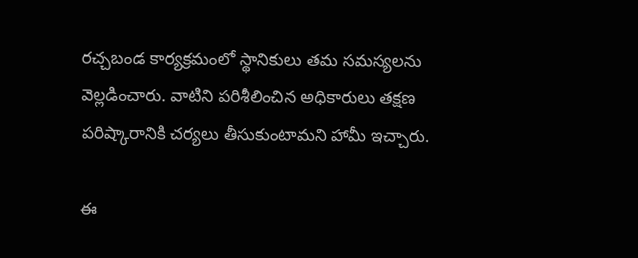రచ్చబండ కార్యక్రమంలో స్థానికులు తమ సమస్యలను వెల్లడించారు. వాటిని పరిశీలించిన అధికారులు తక్షణ పరిష్కారానికి చర్యలు తీసుకుంటామని హామీ ఇచ్చారు.

ఈ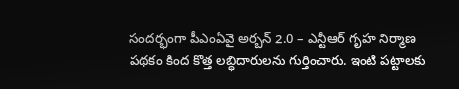సందర్భంగా పీఎంఏవై అర్బన్ 2.0 – ఎన్టీఆర్ గృహ నిర్మాణ పథకం కింద కొత్త లబ్ధిదారులను గుర్తించారు. ఇంటి పట్టాలకు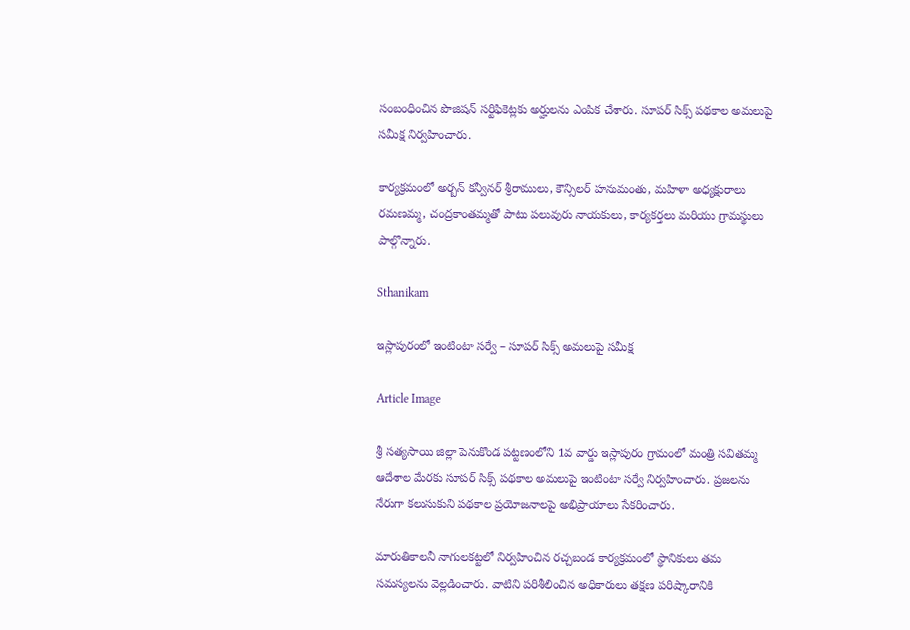సంబంధించిన పొజిషన్ సర్టిఫికెట్లకు అర్హులను ఎంపిక చేశారు. సూపర్ సిక్స్ పథకాల అమలుపై సమీక్ష నిర్వహించారు.

కార్యక్రమంలో అర్బన్ కన్వీనర్ శ్రీరాములు, కౌన్సిలర్ హనుమంతు, మహిళా అధ్యక్షురాలు రమణమ్మ, చంద్రకాంతమ్మతో పాటు పలువురు నాయకులు, కార్యకర్తలు మరియు గ్రామస్థులు పాల్గొన్నారు.

Sthanikam

ఇస్లాపురంలో ఇంటింటా సర్వే – సూపర్ సిక్స్ అమలుపై సమీక్ష

Article Image

శ్రీ సత్యసాయి జిల్లా పెనుకొండ పట్టణంలోని 1వ వార్డు ఇస్లాపురం గ్రామంలో మంత్రి సవితమ్మ ఆదేశాల మేరకు సూపర్ సిక్స్ పథకాల అమలుపై ఇంటింటా సర్వే నిర్వహించారు. ప్రజలను నేరుగా కలుసుకుని పథకాల ప్రయోజనాలపై అభిప్రాయాలు సేకరించారు.

మారుతికాలనీ నాగులకట్టలో నిర్వహించిన రచ్చబండ కార్యక్రమంలో స్థానికులు తమ సమస్యలను వెల్లడించారు. వాటిని పరిశీలించిన అధికారులు తక్షణ పరిష్కారానికి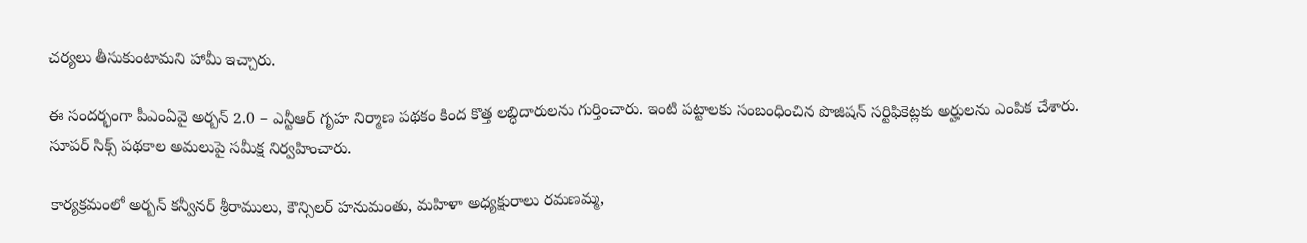చర్యలు తీసుకుంటామని హామీ ఇచ్చారు.

ఈ సందర్భంగా పీఎంఏవై అర్బన్ 2.0 – ఎన్టీఆర్ గృహ నిర్మాణ పథకం కింద కొత్త లబ్ధిదారులను గుర్తించారు. ఇంటి పట్టాలకు సంబంధించిన పొజిషన్ సర్టిఫికెట్లకు అర్హులను ఎంపిక చేశారు. సూపర్ సిక్స్ పథకాల అమలుపై సమీక్ష నిర్వహించారు.

కార్యక్రమంలో అర్బన్ కన్వీనర్ శ్రీరాములు, కౌన్సిలర్ హనుమంతు, మహిళా అధ్యక్షురాలు రమణమ్మ,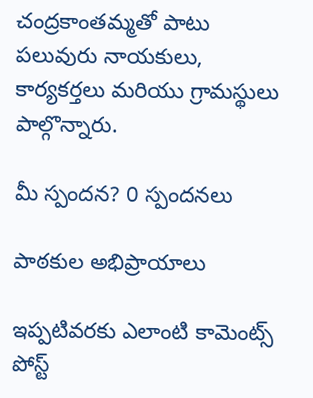చంద్రకాంతమ్మతో పాటు పలువురు నాయకులు, కార్యకర్తలు మరియు గ్రామస్థులు పాల్గొన్నారు.

మీ స్పందన? 0 స్పందనలు

పాఠకుల అభిప్రాయాలు

ఇప్పటివరకు ఎలాంటి కామెంట్స్ పోస్ట్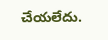చేయలేదు.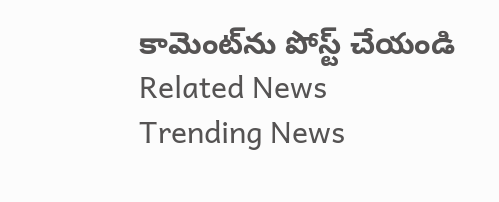కామెంట్‌ను పోస్ట్ చేయండి
Related News
Trending News